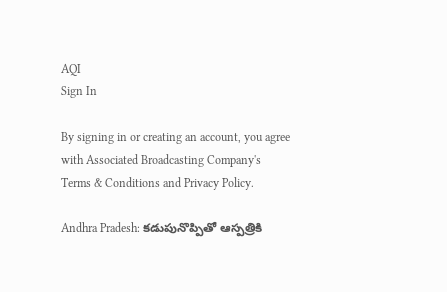AQI
Sign In

By signing in or creating an account, you agree with Associated Broadcasting Company's Terms & Conditions and Privacy Policy.

Andhra Pradesh: కడుపునొప్పితో ఆస్పత్రికి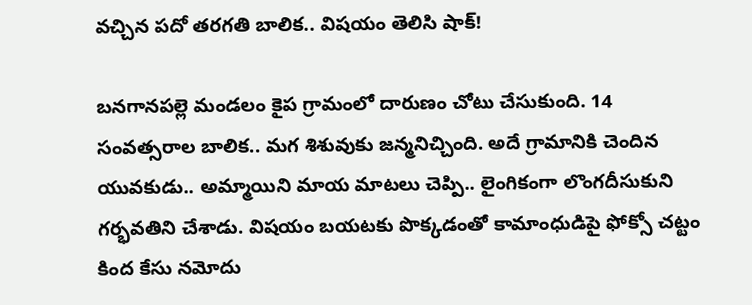వచ్చిన పదో తరగతి బాలిక.. విషయం తెలిసి షాక్!

బనగానపల్లె మండలం కైప గ్రామంలో దారుణం చోటు చేసుకుంది. 14 సంవత్సరాల బాలిక.. మగ శిశువుకు జన్మనిచ్చింది. అదే గ్రామానికి చెందిన యువకుడు.. అమ్మాయిని మాయ మాటలు చెప్పి.. లైంగికంగా లొంగదీసుకుని గర్భవతిని చేశాడు. విషయం బయటకు పొక్కడంతో కామాంధుడిపై ఫోక్సో చట్టం కింద కేసు నమోదు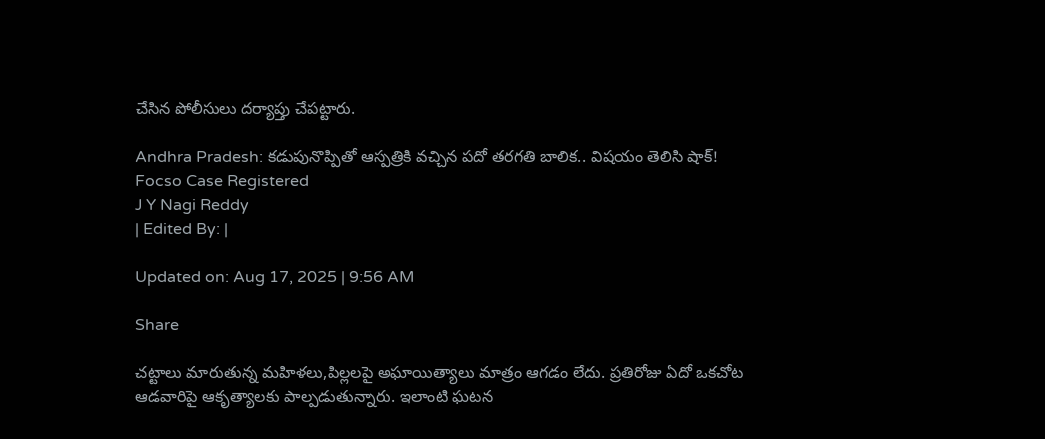చేసిన పోలీసులు దర్యాప్తు చేపట్టారు.

Andhra Pradesh: కడుపునొప్పితో ఆస్పత్రికి వచ్చిన పదో తరగతి బాలిక.. విషయం తెలిసి షాక్!
Focso Case Registered
J Y Nagi Reddy
| Edited By: |

Updated on: Aug 17, 2025 | 9:56 AM

Share

చట్టాలు మారుతున్న మహిళలు,పిల్లలపై అఘాయిత్యాలు మాత్రం ఆగడం లేదు. ప్రతిరోజు ఏదో ఒకచోట ఆడవారిపై ఆకృత్యాలకు పాల్పడుతున్నారు. ఇలాంటి ఘటన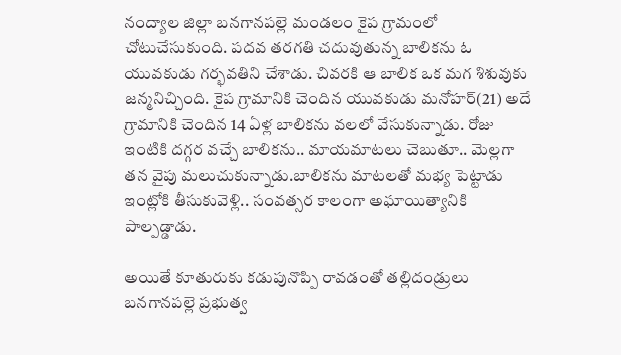నంద్యాల జిల్లా బనగానపల్లె మండలం కైప గ్రామంలో చోటుచేసుకుంది. పదవ తరగతి చదువుతున్న బాలికను ఓ యువకుడు గర్భవతిని చేశాడు. చివరకి ఆ బాలిక ఒక మగ శిశువుకు జన్మనిచ్చింది. కైప గ్రామానికి చెందిన యువకుడు మనోహర్(21) అదే గ్రామానికి చెందిన 14 ఏళ్ల బాలికను వలలో వేసుకున్నాడు. రోజు ఇంటికి దగ్గర వచ్చే బాలికను.. మాయమాటలు చెబుతూ.. మెల్లగా తన వైపు మలుచుకున్నాడు.బాలికను మాటలతో మభ్య పెట్టాడు ఇంట్లోకి తీసుకువెళ్లి.. సంవత్సర కాలంగా అఘాయిత్యానికి పాల్పడ్డాడు.

అయితే కూతురుకు కడుపునొప్పి రావడంతో తల్లిదండ్రులు బనగానపల్లె ప్రభుత్వ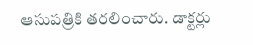ఆసుపత్రికి తరలించారు. డాక్టర్లు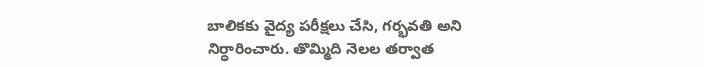బాలికకు వైద్య పరీక్షలు చేసి, గర్భవతి అని నిర్ధారించారు. తొమ్మిది నెలల తర్వాత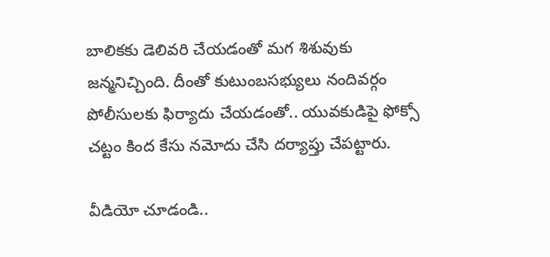బాలికకు డెలివరి చేయడంతో మగ శిశువుకు జన్మనిచ్చింది. దీంతో కుటుంబసభ్యులు నందివర్గం పోలీసులకు ఫిర్యాదు చేయడంతో.. యువకుడిపై ఫోక్సో చట్టం కింద కేసు నమోదు చేసి దర్యాప్తు చేపట్టారు.

వీడియో చూడండి..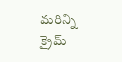మరిన్ని క్రైమ్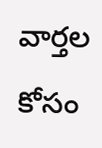వార్తల కోసం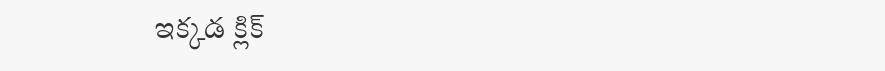ఇక్కడ క్లిక్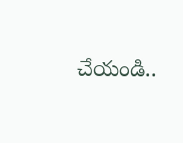చేయండి..